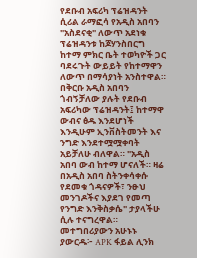የደቡብ አፍሪካ ፕሬዝዳንት ሲሪል ራማፎሳ የአዲስ አበባን "አስደናቂ" ለውጥ አደነቁ ፕሬዝዳንቱ ከጆሃንስበርግ ከተማ ምክር ቤት ተወካዮች ጋር ባደሩጉት ውይይት የከተማዋን ለውጥ በማሳያነት አንስተዋል። በቅርቡ አዲስ አበባን ጎብኝቻለው ያሉት የደቡብ አፍሪካው ፕሬዝዳንት፤ ከተማዋ ውብና ፅዱ እንደሆነች እንዲሁም ኢንቨስትመንት እና ንግድ እንደተሟሟቀባት አይቻለሁ ብለዋል። "አዲስ አበባ ውብ ከተማ ሆናለች። ዛሬ በአዲስ አበባ ስትንቀሳቀሱ የደመቁ ጎዳናዎች፣ ንፁህ መንገዶችና እያደገ የመጣ የንግድ እንቅስቃሴ" ታያላችሁ ሲሉ ተናግረዋል። መተግበሪያውን አሁኑኑ ያውርዱ፦ APK ፋይል ሊንክ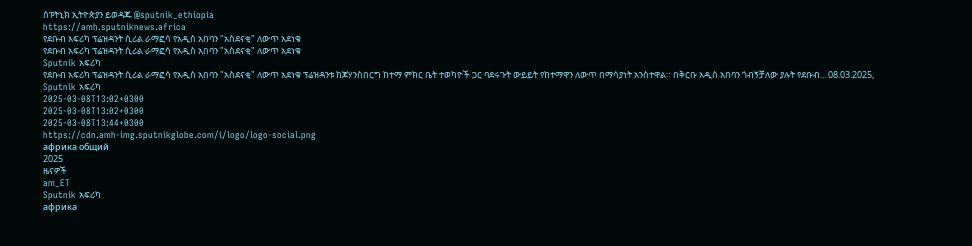ስፑትኒክ ኢትዮጵያን ይወዳጁ @sputnik_ethiopia
https://amh.sputniknews.africa
የደቡብ አፍሪካ ፕሬዝዳንት ሲሪል ራማፎሳ የአዲስ አበባን "አስደናቂ" ለውጥ አደነቁ
የደቡብ አፍሪካ ፕሬዝዳንት ሲሪል ራማፎሳ የአዲስ አበባን "አስደናቂ" ለውጥ አደነቁ
Sputnik አፍሪካ
የደቡብ አፍሪካ ፕሬዝዳንት ሲሪል ራማፎሳ የአዲስ አበባን "አስደናቂ" ለውጥ አደነቁ ፕሬዝዳንቱ ከጆሃንስበርግ ከተማ ምክር ቤት ተወካዮች ጋር ባደሩጉት ውይይት የከተማዋን ለውጥ በማሳያነት አንስተዋል። በቅርቡ አዲስ አበባን ጎብኝቻለው ያሉት የደቡብ... 08.03.2025, Sputnik አፍሪካ
2025-03-08T13:02+0300
2025-03-08T13:02+0300
2025-03-08T13:44+0300
https://cdn.amh-img.sputnikglobe.com/i/logo/logo-social.png
африка общий
2025
ዜናዎች
am_ET
Sputnik አፍሪካ
африка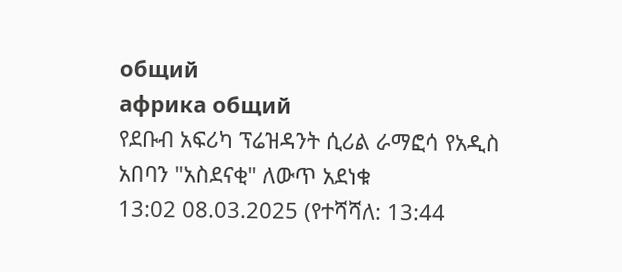общий
африка общий
የደቡብ አፍሪካ ፕሬዝዳንት ሲሪል ራማፎሳ የአዲስ አበባን "አስደናቂ" ለውጥ አደነቁ
13:02 08.03.2025 (የተሻሻለ: 13:44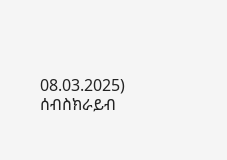08.03.2025)
ሰብስክራይብ